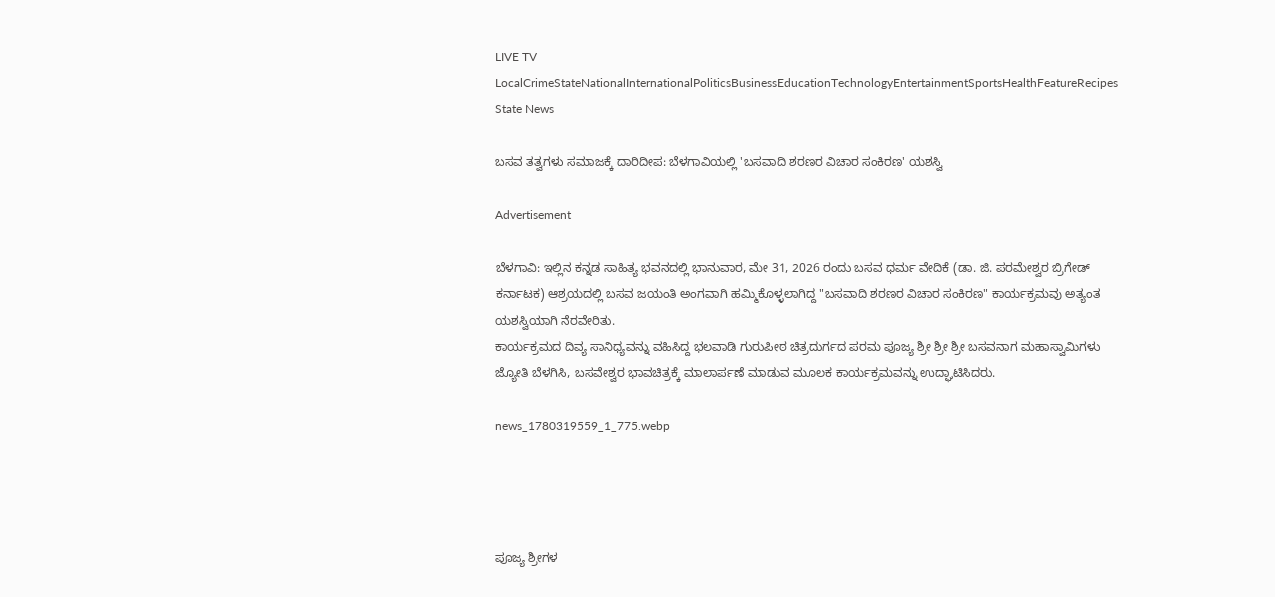LIVE TV LocalCrimeStateNationalInternationalPoliticsBusinessEducationTechnologyEntertainmentSportsHealthFeatureRecipes
State News

ಬಸವ ತತ್ವಗಳು ಸಮಾಜಕ್ಕೆ ದಾರಿದೀಪ: ಬೆಳಗಾವಿಯಲ್ಲಿ 'ಬಸವಾದಿ ಶರಣರ ವಿಚಾರ ಸಂಕಿರಣ' ಯಶಸ್ವಿ

Advertisement

ಬೆಳಗಾವಿ: ಇಲ್ಲಿನ ಕನ್ನಡ ಸಾಹಿತ್ಯ ಭವನದಲ್ಲಿ ಭಾನುವಾರ, ಮೇ 31, 2026 ರಂದು ಬಸವ ಧರ್ಮ ವೇದಿಕೆ (ಡಾ. ಜಿ. ಪರಮೇಶ್ವರ ಬ್ರಿಗೇಡ್ ಕರ್ನಾಟಕ) ಆಶ್ರಯದಲ್ಲಿ ಬಸವ ಜಯಂತಿ ಅಂಗವಾಗಿ ಹಮ್ಮಿಕೊಳ್ಳಲಾಗಿದ್ದ "ಬಸವಾದಿ ಶರಣರ ವಿಚಾರ ಸಂಕಿರಣ" ಕಾರ್ಯಕ್ರಮವು ಅತ್ಯಂತ ಯಶಸ್ವಿಯಾಗಿ ನೆರವೇರಿತು.
ಕಾರ್ಯಕ್ರಮದ ದಿವ್ಯ ಸಾನಿಧ್ಯವನ್ನು ವಹಿಸಿದ್ದ ಭಲವಾಡಿ ಗುರುಪೀಠ ಚಿತ್ರದುರ್ಗದ ಪರಮ ಪೂಜ್ಯ ಶ್ರೀ ಶ್ರೀ ಶ್ರೀ ಬಸವನಾಗ ಮಹಾಸ್ವಾಮಿಗಳು ಜ್ಯೋತಿ ಬೆಳಗಿಸಿ, ಬಸವೇಶ್ವರ ಭಾವಚಿತ್ರಕ್ಕೆ ಮಾಲಾರ್ಪಣೆ ಮಾಡುವ ಮೂಲಕ ಕಾರ್ಯಕ್ರಮವನ್ನು ಉದ್ಘಾಟಿಸಿದರು.

news_1780319559_1_775.webp




ಪೂಜ್ಯ ಶ್ರೀಗಳ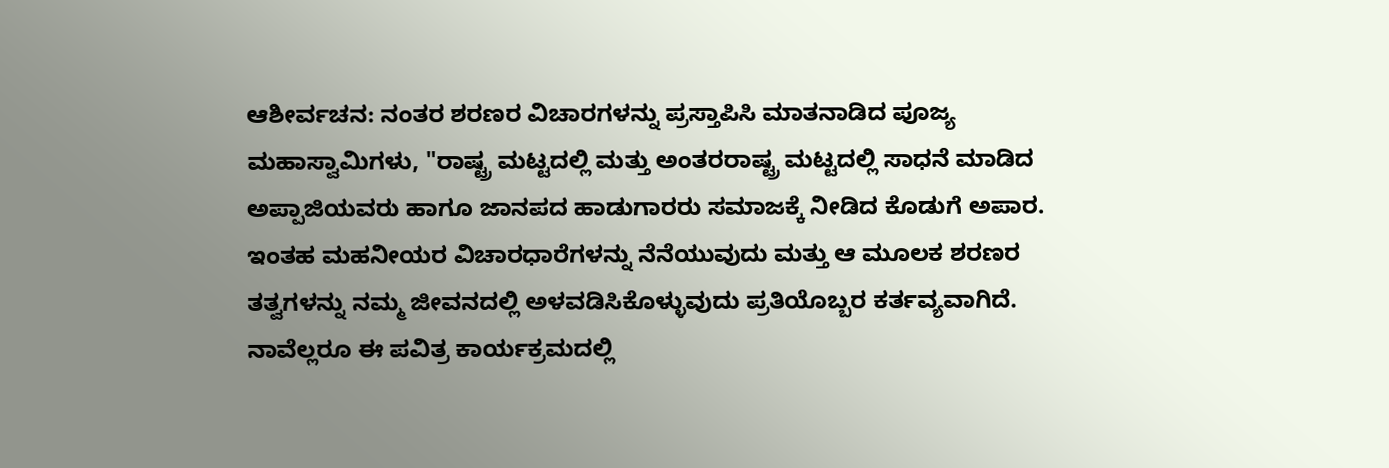ಆಶೀರ್ವಚನ: ನಂತರ ಶರಣರ ವಿಚಾರಗಳನ್ನು ಪ್ರಸ್ತಾಪಿಸಿ ಮಾತನಾಡಿದ ಪೂಜ್ಯ ಮಹಾಸ್ವಾಮಿಗಳು, "ರಾಷ್ಟ್ರ ಮಟ್ಟದಲ್ಲಿ ಮತ್ತು ಅಂತರರಾಷ್ಟ್ರ ಮಟ್ಟದಲ್ಲಿ ಸಾಧನೆ ಮಾಡಿದ ಅಪ್ಪಾಜಿಯವರು ಹಾಗೂ ಜಾನಪದ ಹಾಡುಗಾರರು ಸಮಾಜಕ್ಕೆ ನೀಡಿದ ಕೊಡುಗೆ ಅಪಾರ. ಇಂತಹ ಮಹನೀಯರ ವಿಚಾರಧಾರೆಗಳನ್ನು ನೆನೆಯುವುದು ಮತ್ತು ಆ ಮೂಲಕ ಶರಣರ ತತ್ವಗಳನ್ನು ನಮ್ಮ ಜೀವನದಲ್ಲಿ ಅಳವಡಿಸಿಕೊಳ್ಳುವುದು ಪ್ರತಿಯೊಬ್ಬರ ಕರ್ತವ್ಯವಾಗಿದೆ. ನಾವೆಲ್ಲರೂ ಈ ಪವಿತ್ರ ಕಾರ್ಯಕ್ರಮದಲ್ಲಿ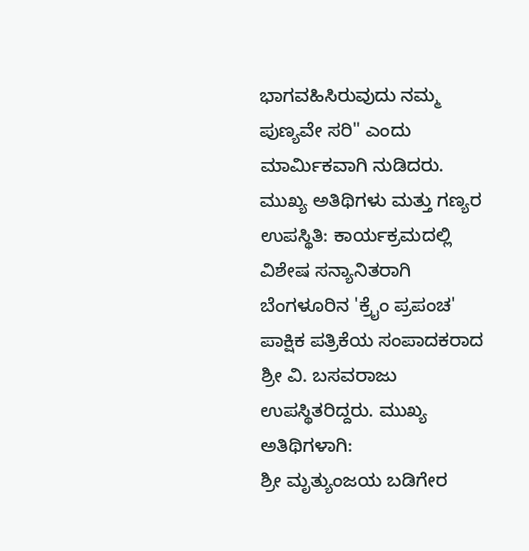ಭಾಗವಹಿಸಿರುವುದು ನಮ್ಮ ಪುಣ್ಯವೇ ಸರಿ" ಎಂದು ಮಾರ್ಮಿಕವಾಗಿ ನುಡಿದರು.
ಮುಖ್ಯ ಅತಿಥಿಗಳು ಮತ್ತು ಗಣ್ಯರ ಉಪಸ್ಥಿತಿ: ಕಾರ್ಯಕ್ರಮದಲ್ಲಿ ವಿಶೇಷ ಸನ್ಯಾನಿತರಾಗಿ ಬೆಂಗಳೂರಿನ 'ಕ್ರೈಂ ಪ್ರಪಂಚ' ಪಾಕ್ಷಿಕ ಪತ್ರಿಕೆಯ ಸಂಪಾದಕರಾದ ಶ್ರೀ ವಿ. ಬಸವರಾಜು ಉಪಸ್ಥಿತರಿದ್ದರು. ಮುಖ್ಯ ಅತಿಥಿಗಳಾಗಿ:
ಶ್ರೀ ಮೃತ್ಯುಂಜಯ ಬಡಿಗೇರ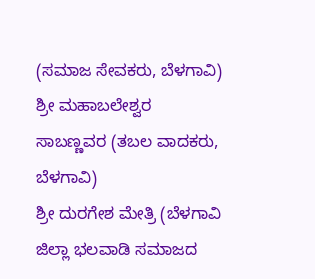(ಸಮಾಜ ಸೇವಕರು, ಬೆಳಗಾವಿ)
ಶ್ರೀ ಮಹಾಬಲೇಶ್ವರ ಸಾಬಣ್ಣವರ (ತಬಲ ವಾದಕರು, ಬೆಳಗಾವಿ)
ಶ್ರೀ ದುರಗೇಶ ಮೇತ್ರಿ (ಬೆಳಗಾವಿ ಜಿಲ್ಲಾ ಭಲವಾಡಿ ಸಮಾಜದ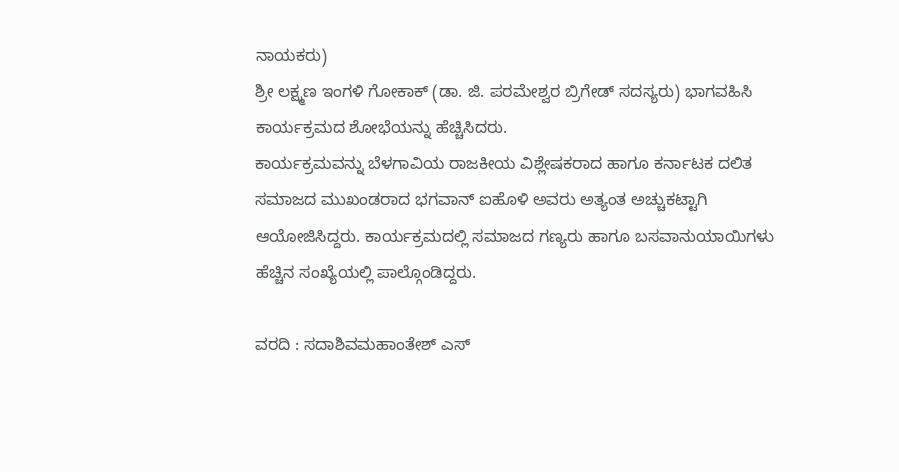ನಾಯಕರು)
ಶ್ರೀ ಲಕ್ಷ್ಮಣ ಇಂಗಳಿ ಗೋಕಾಕ್ (ಡಾ. ಜಿ. ಪರಮೇಶ್ವರ ಬ್ರಿಗೇಡ್ ಸದಸ್ಯರು) ಭಾಗವಹಿಸಿ ಕಾರ್ಯಕ್ರಮದ ಶೋಭೆಯನ್ನು ಹೆಚ್ಚಿಸಿದರು.
ಕಾರ್ಯಕ್ರಮವನ್ನು ಬೆಳಗಾವಿಯ ರಾಜಕೀಯ ವಿಶ್ಲೇಷಕರಾದ ಹಾಗೂ ಕರ್ನಾಟಕ ದಲಿತ ಸಮಾಜದ ಮುಖಂಡರಾದ ಭಗವಾನ್ ಐಹೊಳಿ ಅವರು ಅತ್ಯಂತ ಅಚ್ಚುಕಟ್ಟಾಗಿ ಆಯೋಜಿಸಿದ್ದರು. ಕಾರ್ಯಕ್ರಮದಲ್ಲಿ ಸಮಾಜದ ಗಣ್ಯರು ಹಾಗೂ ಬಸವಾನುಯಾಯಿಗಳು ಹೆಚ್ಚಿನ ಸಂಖ್ಯೆಯಲ್ಲಿ ಪಾಲ್ಗೊಂಡಿದ್ದರು.

ವರದಿ : ಸದಾಶಿವಮಹಾಂತೇಶ್ ಎಸ್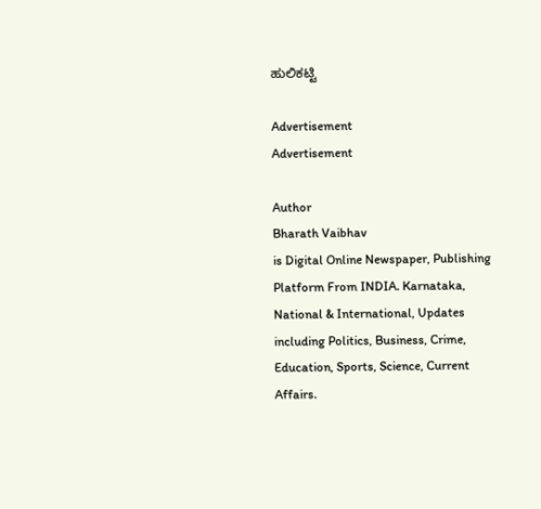ಹುಲಿಕಟ್ಟಿ

Advertisement
Advertisement

Author
Bharath Vaibhav
is Digital Online Newspaper, Publishing Platform From INDIA. Karnataka, National & International, Updates including Politics, Business, Crime, Education, Sports, Science, Current Affairs.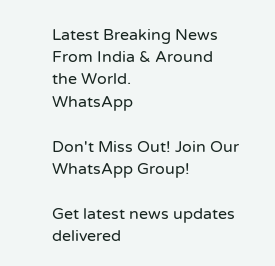Latest Breaking News From India & Around the World.
WhatsApp

Don't Miss Out! Join Our WhatsApp Group!

Get latest news updates delivered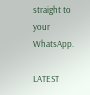straight to your WhatsApp.

LATEST